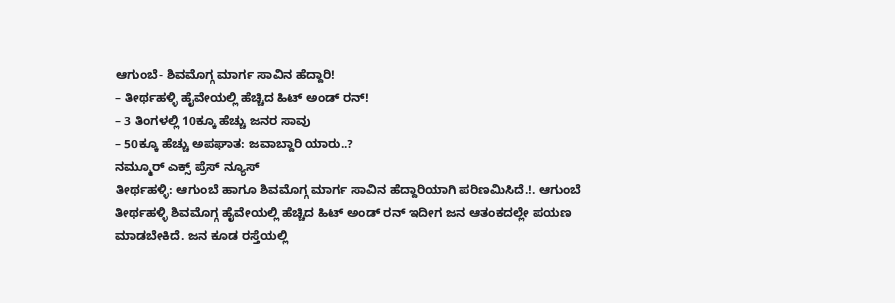ಆಗುಂಬೆ- ಶಿವಮೊಗ್ಗ ಮಾರ್ಗ ಸಾವಿನ ಹೆದ್ದಾರಿ!
– ತೀರ್ಥಹಳ್ಳಿ ಹೈವೇಯಲ್ಲಿ ಹೆಚ್ಚಿದ ಹಿಟ್ ಅಂಡ್ ರನ್!
– 3 ತಿಂಗಳಲ್ಲಿ 10ಕ್ಕೂ ಹೆಚ್ಚು ಜನರ ಸಾವು
– 50ಕ್ಕೂ ಹೆಚ್ಚು ಅಪಘಾತ: ಜವಾಬ್ದಾರಿ ಯಾರು..?
ನಮ್ಮೂರ್ ಎಕ್ಸ್ ಪ್ರೆಸ್ ನ್ಯೂಸ್
ತೀರ್ಥಹಳ್ಳಿ: ಆಗುಂಬೆ ಹಾಗೂ ಶಿವಮೊಗ್ಗ ಮಾರ್ಗ ಸಾವಿನ ಹೆದ್ದಾರಿಯಾಗಿ ಪರಿಣಮಿಸಿದೆ.!. ಆಗುಂಬೆ ತೀರ್ಥಹಳ್ಳಿ ಶಿವಮೊಗ್ಗ ಹೈವೇಯಲ್ಲಿ ಹೆಚ್ಚಿದ ಹಿಟ್ ಅಂಡ್ ರನ್ ಇದೀಗ ಜನ ಆತಂಕದಲ್ಲೇ ಪಯಣ ಮಾಡಬೇಕಿದೆ. ಜನ ಕೂಡ ರಸ್ತೆಯಲ್ಲಿ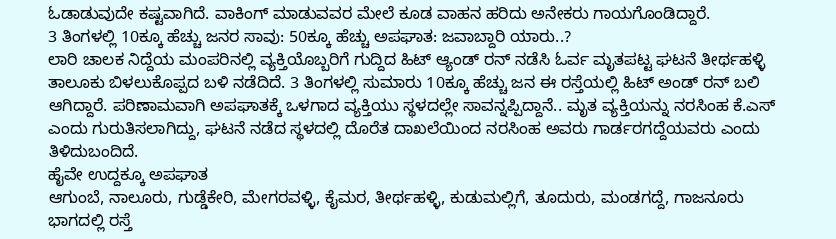ಓಡಾಡುವುದೇ ಕಷ್ಟವಾಗಿದೆ. ವಾಕಿಂಗ್ ಮಾಡುವವರ ಮೇಲೆ ಕೂಡ ವಾಹನ ಹರಿದು ಅನೇಕರು ಗಾಯಗೊಂಡಿದ್ದಾರೆ.
3 ತಿಂಗಳಲ್ಲಿ 10ಕ್ಕೂ ಹೆಚ್ಚು ಜನರ ಸಾವು: 50ಕ್ಕೂ ಹೆಚ್ಚು ಅಪಘಾತ: ಜವಾಬ್ದಾರಿ ಯಾರು..?
ಲಾರಿ ಚಾಲಕ ನಿದ್ದೆಯ ಮಂಪರಿನಲ್ಲಿ ವ್ಯಕ್ತಿಯೊಬ್ಬರಿಗೆ ಗುದ್ದಿದ ಹಿಟ್ ಆ್ಯಂಡ್ ರನ್ ನಡೆಸಿ ಓರ್ವ ಮೃತಪಟ್ಟ ಘಟನೆ ತೀರ್ಥಹಳ್ಳಿ ತಾಲೂಕು ಬಿಳಲುಕೊಪ್ಪದ ಬಳಿ ನಡೆದಿದೆ. 3 ತಿಂಗಳಲ್ಲಿ ಸುಮಾರು 10ಕ್ಕೂ ಹೆಚ್ಚು ಜನ ಈ ರಸ್ತೆಯಲ್ಲಿ ಹಿಟ್ ಅಂಡ್ ರನ್ ಬಲಿ ಆಗಿದ್ದಾರೆ. ಪರಿಣಾಮವಾಗಿ ಅಪಘಾತಕ್ಕೆ ಒಳಗಾದ ವ್ಯಕ್ತಿಯು ಸ್ಥಳದಲ್ಲೇ ಸಾವನ್ನಪ್ಪಿದ್ದಾನೆ.. ಮೃತ ವ್ಯಕ್ತಿಯನ್ನು ನರಸಿಂಹ ಕೆ.ಎಸ್ ಎಂದು ಗುರುತಿಸಲಾಗಿದ್ದು, ಘಟನೆ ನಡೆದ ಸ್ಥಳದಲ್ಲಿ ದೊರೆತ ದಾಖಲೆಯಿಂದ ನರಸಿಂಹ ಅವರು ಗಾರ್ಡರಗದ್ದೆಯವರು ಎಂದು ತಿಳಿದುಬಂದಿದೆ.
ಹೈವೇ ಉದ್ದಕ್ಕೂ ಅಪಘಾತ
ಆಗುಂಬೆ, ನಾಲೂರು, ಗುಡ್ಡೆಕೇರಿ, ಮೇಗರವಳ್ಳಿ, ಕೈಮರ, ತೀರ್ಥಹಳ್ಳಿ, ಕುಡುಮಲ್ಲಿಗೆ, ತೂದುರು, ಮಂಡಗದ್ದೆ, ಗಾಜನೂರು ಭಾಗದಲ್ಲಿ ರಸ್ತೆ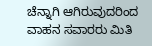ಚೆನ್ನಾಗಿ ಆಗಿರುವುದರಿಂದ ವಾಹನ ಸವಾರರು ಮಿತಿ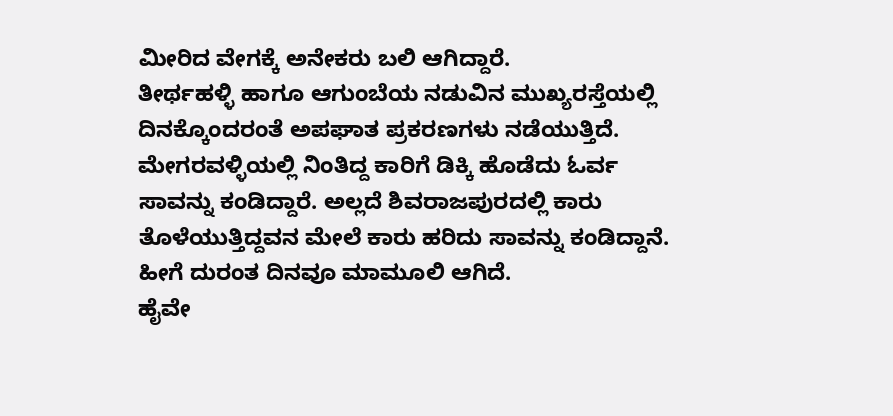ಮೀರಿದ ವೇಗಕ್ಕೆ ಅನೇಕರು ಬಲಿ ಆಗಿದ್ದಾರೆ.
ತೀರ್ಥಹಳ್ಳಿ ಹಾಗೂ ಆಗುಂಬೆಯ ನಡುವಿನ ಮುಖ್ಯರಸ್ತೆಯಲ್ಲಿ ದಿನಕ್ಕೊಂದರಂತೆ ಅಪಘಾತ ಪ್ರಕರಣಗಳು ನಡೆಯುತ್ತಿದೆ. ಮೇಗರವಳ್ಳಿಯಲ್ಲಿ ನಿಂತಿದ್ದ ಕಾರಿಗೆ ಡಿಕ್ಕಿ ಹೊಡೆದು ಓರ್ವ ಸಾವನ್ನು ಕಂಡಿದ್ದಾರೆ. ಅಲ್ಲದೆ ಶಿವರಾಜಪುರದಲ್ಲಿ ಕಾರು ತೊಳೆಯುತ್ತಿದ್ದವನ ಮೇಲೆ ಕಾರು ಹರಿದು ಸಾವನ್ನು ಕಂಡಿದ್ದಾನೆ. ಹೀಗೆ ದುರಂತ ದಿನವೂ ಮಾಮೂಲಿ ಆಗಿದೆ.
ಹೈವೇ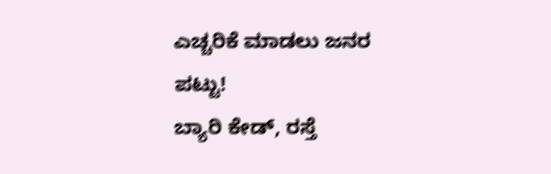ಎಚ್ಚರಿಕೆ ಮಾಡಲು ಜನರ ಪಟ್ಟು!
ಬ್ಯಾರಿ ಕೇಡ್, ರಸ್ತೆ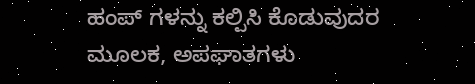ಹಂಪ್ ಗಳನ್ನು ಕಲ್ಪಿಸಿ ಕೊಡುವುದರ ಮೂಲಕ, ಅಪಘಾತಗಳು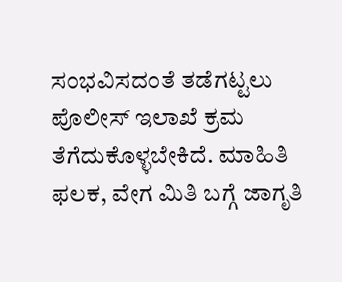ಸಂಭವಿಸದಂತೆ ತಡೆಗಟ್ಟಲು ಪೊಲೀಸ್ ಇಲಾಖೆ ಕ್ರಮ ತೆಗೆದುಕೊಳ್ಳಬೇಕಿದೆ. ಮಾಹಿತಿ ಫಲಕ, ವೇಗ ಮಿತಿ ಬಗ್ಗೆ ಜಾಗೃತಿ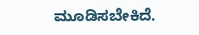ಮೂಡಿಸಬೇಕಿದೆ.